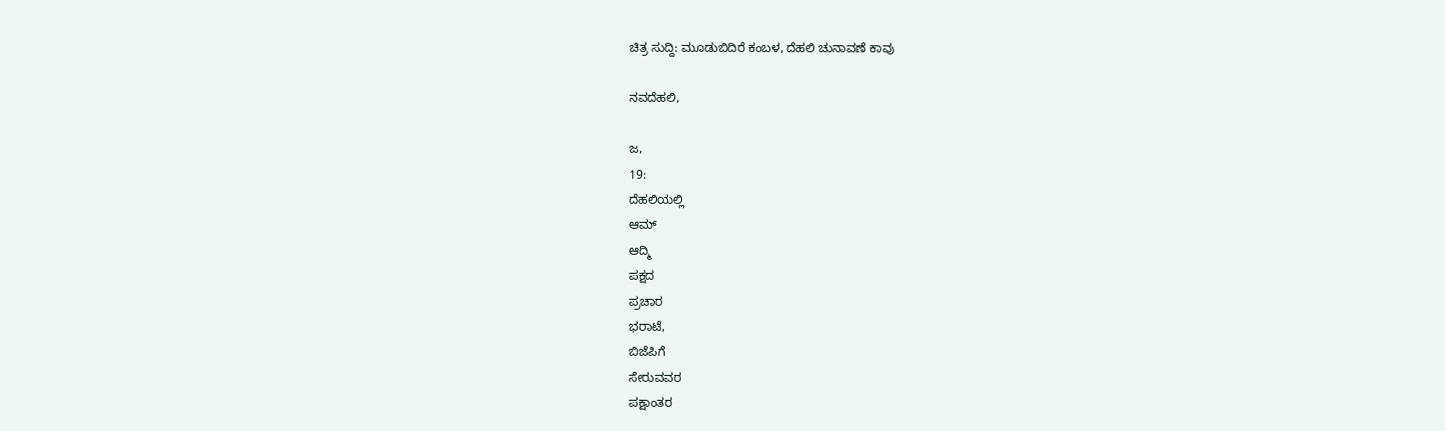ಚಿತ್ರ ಸುದ್ದಿ: ಮೂಡುಬಿದಿರೆ ಕಂಬಳ, ದೆಹಲಿ ಚುನಾವಣೆ ಕಾವು

ನವದೆಹಲಿ,

ಜ,
19:
ದೆಹಲಿಯಲ್ಲಿ
ಆಮ್
ಆದ್ಮಿ
ಪಕ್ಷದ
ಪ್ರಚಾರ
ಭರಾಟೆ,
ಬಿಜೆಪಿಗೆ
ಸೇರುವವರ
ಪಕ್ಷಾಂತರ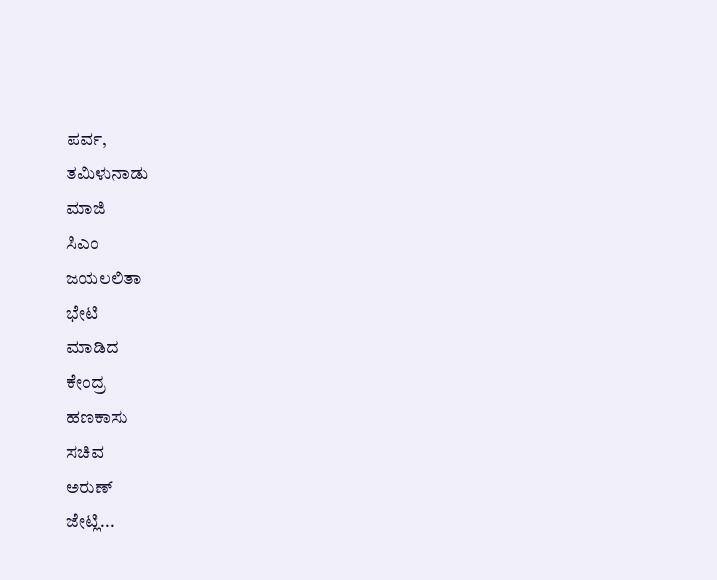ಪರ್ವ,
ತಮಿಳುನಾಡು
ಮಾಜಿ
ಸಿಎಂ
ಜಯಲಲಿತಾ
ಭೇಟಿ
ಮಾಡಿದ
ಕೇಂದ್ರ
ಹಣಕಾಸು
ಸಚಿವ
ಅರುಣ್
ಜೇಟ್ಲಿ...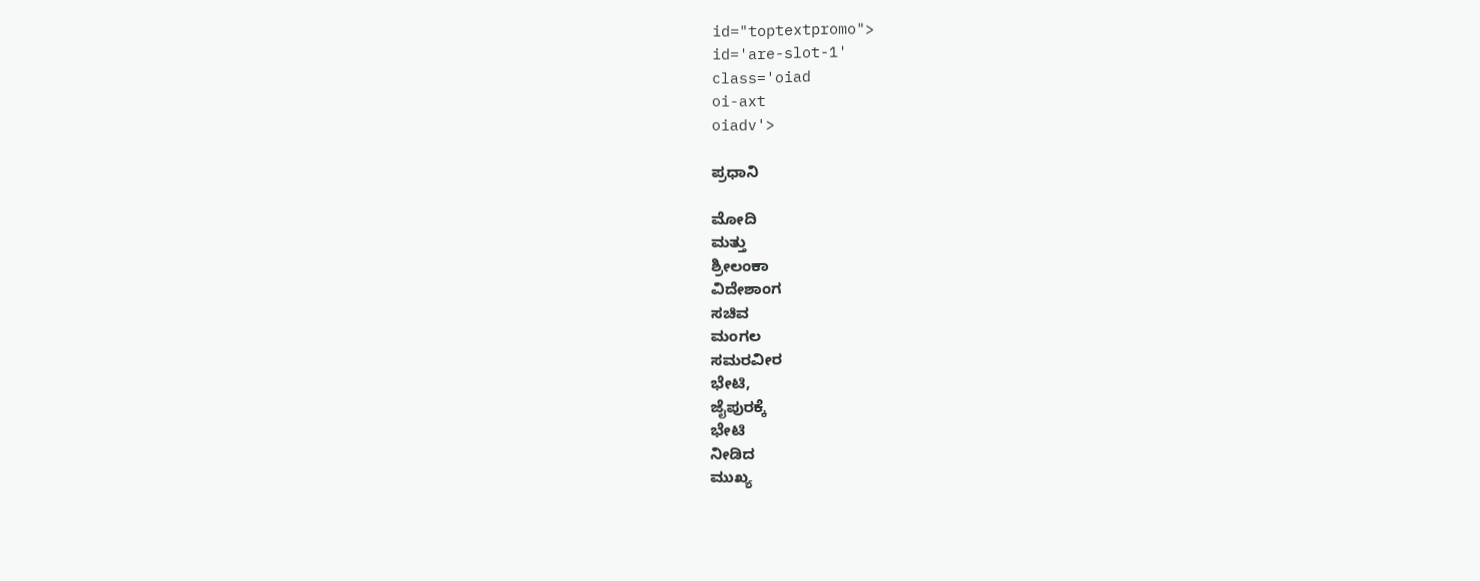id="toptextpromo">
id='are-slot-1'
class='oiad
oi-axt
oiadv'>

ಪ್ರಧಾನಿ

ಮೋದಿ
ಮತ್ತು
ಶ್ರೀಲಂಕಾ
ವಿದೇಶಾಂಗ
ಸಚಿವ
ಮಂಗಲ
ಸಮರವೀರ
ಭೇಟಿ,
ಜೈಪುರಕ್ಕೆ
ಭೇಟಿ
ನೀಡಿದ
ಮುಖ್ಯ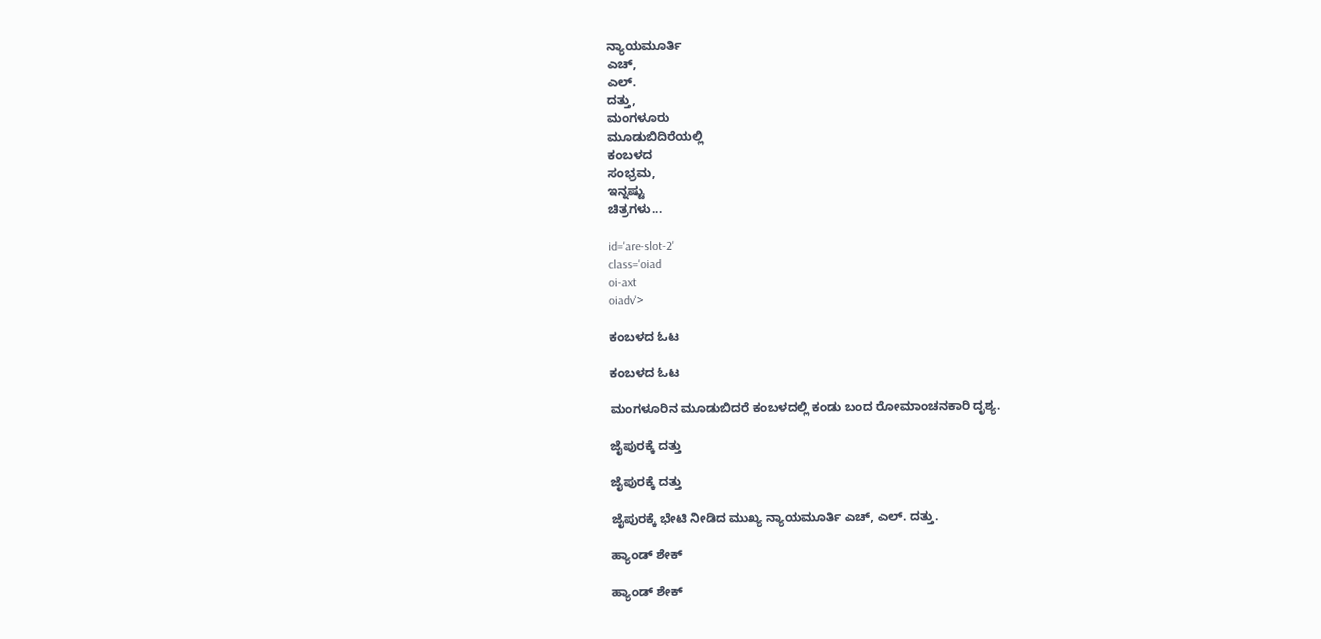ನ್ಯಾಯಮೂರ್ತಿ
ಎಚ್,
ಎಲ್.
ದತ್ತು,
ಮಂಗಳೂರು
ಮೂಡುಬಿದಿರೆಯಲ್ಲಿ
ಕಂಬಳದ
ಸಂಭ್ರಮ,
ಇನ್ನಷ್ಟು
ಚಿತ್ರಗಳು...

id='are-slot-2'
class='oiad
oi-axt
oiadv'>

ಕಂಬಳದ ಓಟ

ಕಂಬಳದ ಓಟ

ಮಂಗಳೂರಿನ ಮೂಡುಬಿದರೆ ಕಂಬಳದಲ್ಲಿ ಕಂಡು ಬಂದ ರೋಮಾಂಚನಕಾರಿ ದೃಶ್ಯ.

ಜೈಪುರಕ್ಕೆ ದತ್ತು

ಜೈಪುರಕ್ಕೆ ದತ್ತು

ಜೈಪುರಕ್ಕೆ ಭೇಟಿ ನೀಡಿದ ಮುಖ್ಯ ನ್ಯಾಯಮೂರ್ತಿ ಎಚ್, ಎಲ್. ದತ್ತು.

ಹ್ಯಾಂಡ್ ಶೇಕ್

ಹ್ಯಾಂಡ್ ಶೇಕ್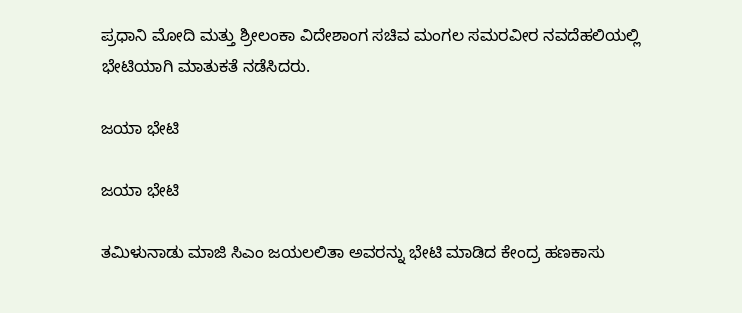ಪ್ರಧಾನಿ ಮೋದಿ ಮತ್ತು ಶ್ರೀಲಂಕಾ ವಿದೇಶಾಂಗ ಸಚಿವ ಮಂಗಲ ಸಮರವೀರ ನವದೆಹಲಿಯಲ್ಲಿ ಭೇಟಿಯಾಗಿ ಮಾತುಕತೆ ನಡೆಸಿದರು.

ಜಯಾ ಭೇಟಿ

ಜಯಾ ಭೇಟಿ

ತಮಿಳುನಾಡು ಮಾಜಿ ಸಿಎಂ ಜಯಲಲಿತಾ ಅವರನ್ನು ಭೇಟಿ ಮಾಡಿದ ಕೇಂದ್ರ ಹಣಕಾಸು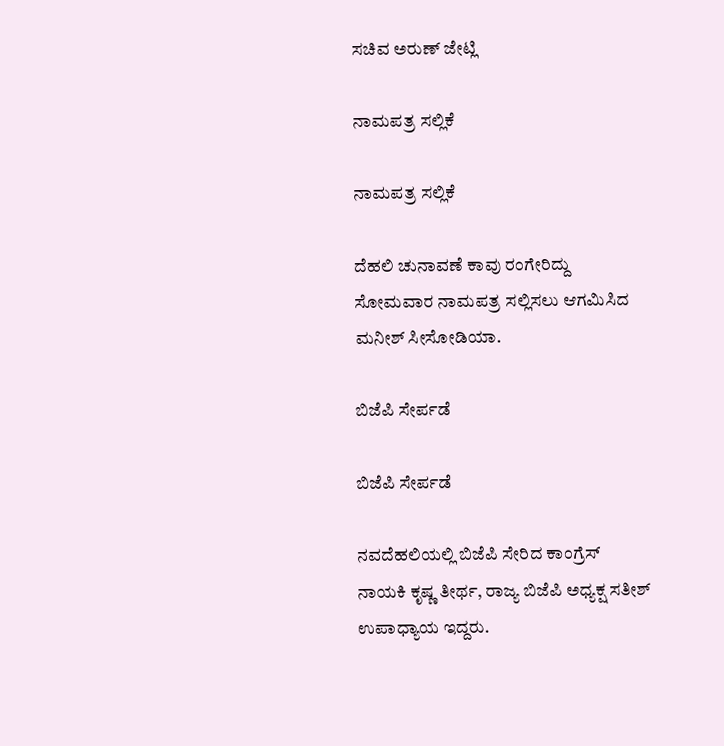ಸಚಿವ ಅರುಣ್ ಜೇಟ್ಲಿ

ನಾಮಪತ್ರ ಸಲ್ಲಿಕೆ

ನಾಮಪತ್ರ ಸಲ್ಲಿಕೆ

ದೆಹಲಿ ಚುನಾವಣೆ ಕಾವು ರಂಗೇರಿದ್ದು ಸೋಮವಾರ ನಾಮಪತ್ರ ಸಲ್ಲಿಸಲು ಆಗಮಿಸಿದ ಮನೀಶ್ ಸೀಸೋಡಿಯಾ.

ಬಿಜೆಪಿ ಸೇರ್ಪಡೆ

ಬಿಜೆಪಿ ಸೇರ್ಪಡೆ

ನವದೆಹಲಿಯಲ್ಲಿ ಬಿಜೆಪಿ ಸೇರಿದ ಕಾಂಗ್ರೆಸ್ ನಾಯಕಿ ಕೃಷ್ಣ ತೀರ್ಥ, ರಾಜ್ಯ ಬಿಜೆಪಿ ಅಧ್ಯಕ್ಷ ಸತೀಶ್ ಉಪಾಧ್ಯಾಯ ಇದ್ದರು.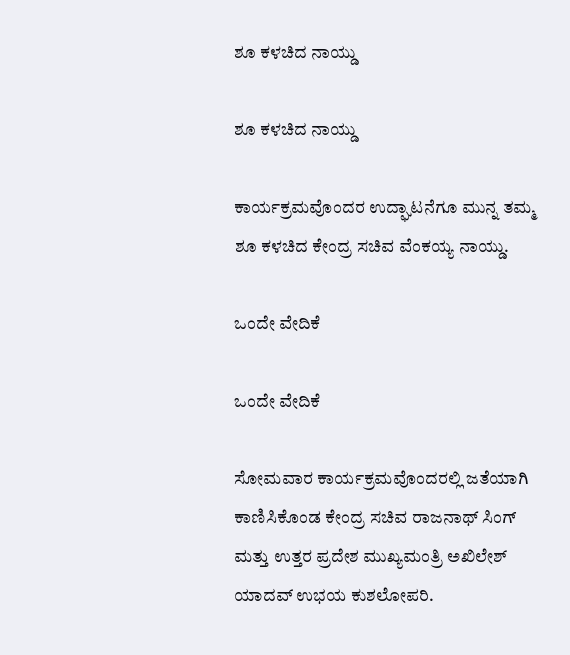ಶೂ ಕಳಚಿದ ನಾಯ್ಡು

ಶೂ ಕಳಚಿದ ನಾಯ್ಡು

ಕಾರ್ಯಕ್ರಮವೊಂದರ ಉದ್ಘಾಟನೆಗೂ ಮುನ್ನ ತಮ್ಮ ಶೂ ಕಳಚಿದ ಕೇಂದ್ರ ಸಚಿವ ವೆಂಕಯ್ಯ ನಾಯ್ಡು.

ಒಂದೇ ವೇದಿಕೆ

ಒಂದೇ ವೇದಿಕೆ

ಸೋಮವಾರ ಕಾರ್ಯಕ್ರಮವೊಂದರಲ್ಲಿ ಜತೆಯಾಗಿ ಕಾಣಿಸಿಕೊಂಡ ಕೇಂದ್ರ ಸಚಿವ ರಾಜನಾಥ್ ಸಿಂಗ್ ಮತ್ತು ಉತ್ತರ ಪ್ರದೇಶ ಮುಖ್ಯಮಂತ್ರಿ ಅಖಿಲೇಶ್ ಯಾದವ್ ಉಭಯ ಕುಶಲೋಪರಿ.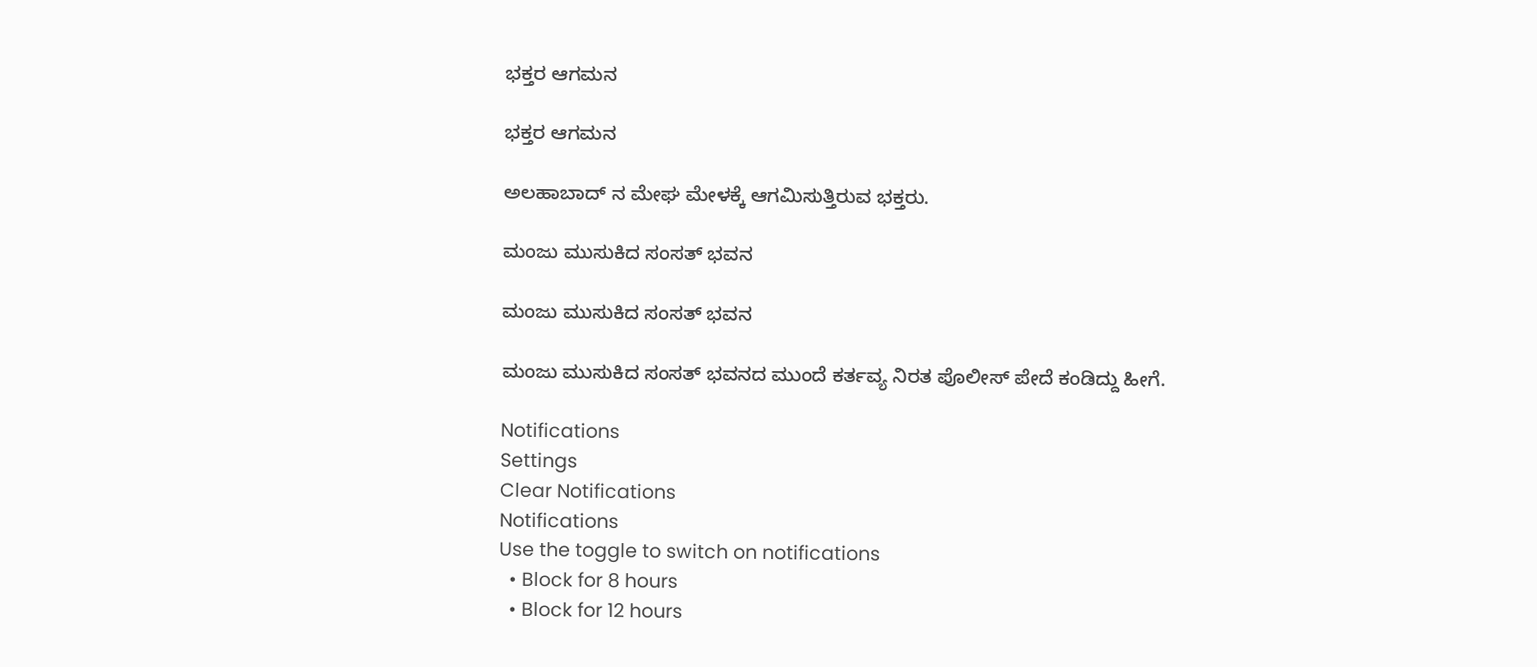ಭಕ್ತರ ಆಗಮನ

ಭಕ್ತರ ಆಗಮನ

ಅಲಹಾಬಾದ್ ನ ಮೇಘ ಮೇಳಕ್ಕೆ ಆಗಮಿಸುತ್ತಿರುವ ಭಕ್ತರು.

ಮಂಜು ಮುಸುಕಿದ ಸಂಸತ್ ಭವನ

ಮಂಜು ಮುಸುಕಿದ ಸಂಸತ್ ಭವನ

ಮಂಜು ಮುಸುಕಿದ ಸಂಸತ್ ಭವನದ ಮುಂದೆ ಕರ್ತವ್ಯ ನಿರತ ಪೊಲೀಸ್ ಪೇದೆ ಕಂಡಿದ್ದು ಹೀಗೆ.

Notifications
Settings
Clear Notifications
Notifications
Use the toggle to switch on notifications
  • Block for 8 hours
  • Block for 12 hours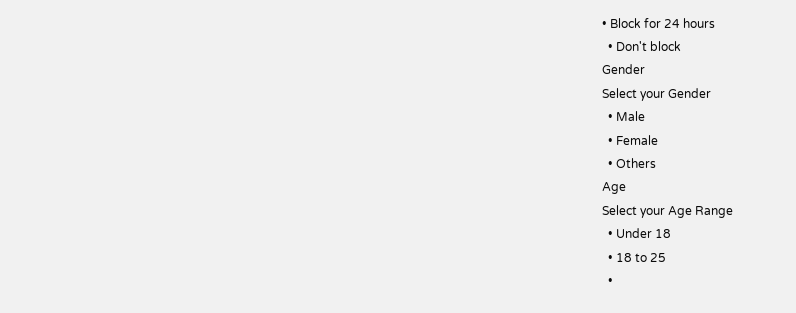• Block for 24 hours
  • Don't block
Gender
Select your Gender
  • Male
  • Female
  • Others
Age
Select your Age Range
  • Under 18
  • 18 to 25
  •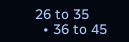26 to 35
  • 36 to 45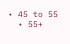• 45 to 55
  • 55+